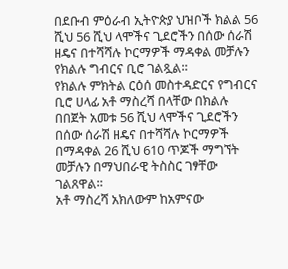በደቡብ ምዕራብ ኢትዮጵያ ህዝቦች ክልል 56 ሺህ 56 ሺህ ላሞችና ጊደሮችን በሰው ሰራሽ ዘዴና በተሻሻሉ ኮርማዎች ማዳቀል መቻሉን የክልሉ ግብርና ቢሮ ገልጿል።
የክልሉ ምክትል ርዕሰ መስተዳድርና የግብርና ቢሮ ሀላፊ አቶ ማስረሻ በላቸው በክልሉ በበጀት አመቱ 56 ሺህ ላሞችና ጊደሮችን በሰው ሰራሽ ዘዴና በተሻሻሉ ኮርማዎች በማዳቀል 26 ሺህ 610 ጥጆች ማግኘት መቻሉን በማህበራዊ ትስስር ገፃቸው ገልጸዋል።
አቶ ማስረሻ አክለውም ከአምናው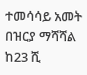ተመሳሳይ አመት በዝርያ ማሻሻል ከ23 ሺ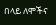በላይ ለሞችና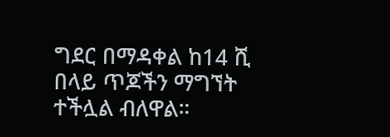ግደር በማዳቀል ከ14 ሺ በላይ ጥጆችን ማግኘት ተችሏል ብለዋል።